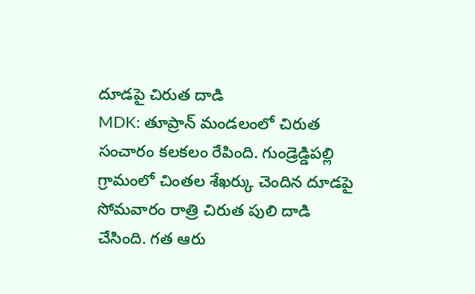దూడపై చిరుత దాడి
MDK: తూప్రాన్ మండలంలో చిరుత సంచారం కలకలం రేపింది. గుండ్రెడ్డిపల్లి గ్రామంలో చింతల శేఖర్కు చెందిన దూడపై సోమవారం రాత్రి చిరుత పులి దాడి చేసింది. గత ఆరు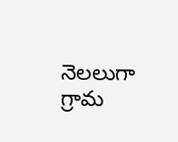నెలలుగా గ్రామ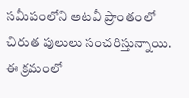సమీపంలోని అటవీ ప్రాంతంలో చిరుత పులులు సంచరిస్తున్నాయి. ఈ క్రమంలో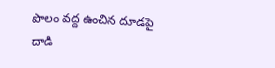పొలం వద్ద ఉంచిన దూడపై దాడి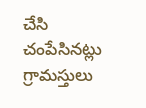చేసి చంపేసినట్లు గ్రామస్తులు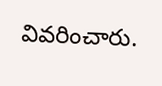వివరించారు.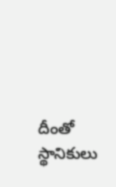దీంతో స్థానికులు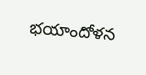భయాందోళన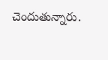చెందుతున్నారు.